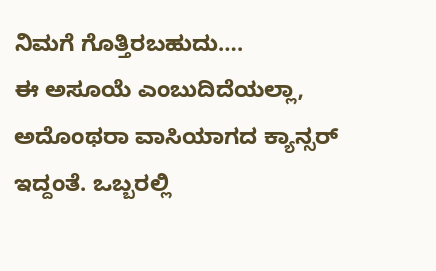ನಿಮಗೆ ಗೊತ್ತಿರಬಹುದು….
ಈ ಅಸೂಯೆ ಎಂಬುದಿದೆಯಲ್ಲಾ, ಅದೊಂಥರಾ ವಾಸಿಯಾಗದ ಕ್ಯಾನ್ಸರ್ ಇದ್ದಂತೆ. ಒಬ್ಬರಲ್ಲಿ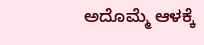ಅದೊಮ್ಮೆ ಆಳಕ್ಕೆ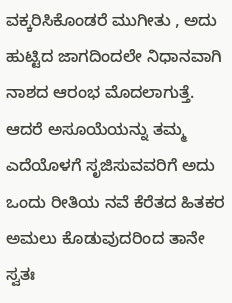ವಕ್ಕರಿಸಿಕೊಂಡರೆ ಮುಗೀತು , ಅದು ಹುಟ್ಟಿದ ಜಾಗದಿಂದಲೇ ನಿಧಾನವಾಗಿ ನಾಶದ ಆರಂಭ ಮೊದಲಾಗುತ್ತೆ. ಆದರೆ ಅಸೂಯೆಯನ್ನು ತಮ್ಮ ಎದೆಯೊಳಗೆ ಸೃಜಿಸುವವರಿಗೆ ಅದು ಒಂದು ರೀತಿಯ ನವೆ ಕೆರೆತದ ಹಿತಕರ ಅಮಲು ಕೊಡುವುದರಿಂದ ತಾನೇ ಸ್ವತಃ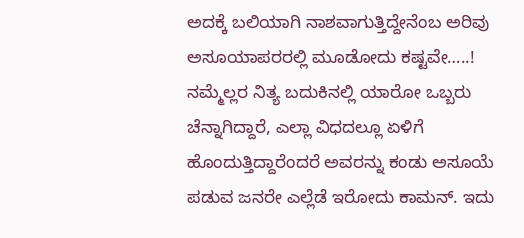ಅದಕ್ಕೆ ಬಲಿಯಾಗಿ ನಾಶವಾಗುತ್ತಿದ್ದೇನೆಂಬ ಅರಿವು ಅಸೂಯಾಪರರಲ್ಲಿ ಮೂಡೋದು ಕಷ್ಟವೇ…..!
ನಮ್ಮೆಲ್ಲರ ನಿತ್ಯ ಬದುಕಿನಲ್ಲಿ ಯಾರೋ ಒಬ್ಬರು ಚೆನ್ನಾಗಿದ್ದಾರೆ, ಎಲ್ಲಾ ವಿಧದಲ್ಲೂ ಏಳಿಗೆ ಹೊಂದುತ್ತಿದ್ದಾರೆಂದರೆ ಅವರನ್ನು ಕಂಡು ಅಸೂಯೆ ಪಡುವ ಜನರೇ ಎಲ್ಲೆಡೆ ಇರೋದು ಕಾಮನ್. ಇದು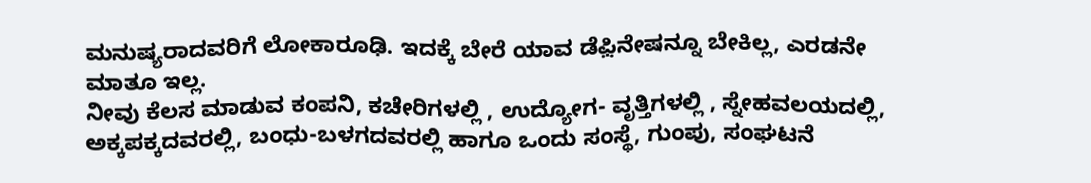ಮನುಷ್ಯರಾದವರಿಗೆ ಲೋಕಾರೂಢಿ. ಇದಕ್ಕೆ ಬೇರೆ ಯಾವ ಡೆಫ಼ಿನೇಷನ್ನೂ ಬೇಕಿಲ್ಲ, ಎರಡನೇ ಮಾತೂ ಇಲ್ಲ.
ನೀವು ಕೆಲಸ ಮಾಡುವ ಕಂಪನಿ, ಕಚೇರಿಗಳಲ್ಲಿ , ಉದ್ಯೋಗ- ವೃತ್ತಿಗಳಲ್ಲಿ , ಸ್ನೇಹವಲಯದಲ್ಲಿ, ಅಕ್ಕಪಕ್ಕದವರಲ್ಲಿ, ಬಂಧು-ಬಳಗದವರಲ್ಲಿ ಹಾಗೂ ಒಂದು ಸಂಸ್ಥೆ, ಗುಂಪು, ಸಂಘಟನೆ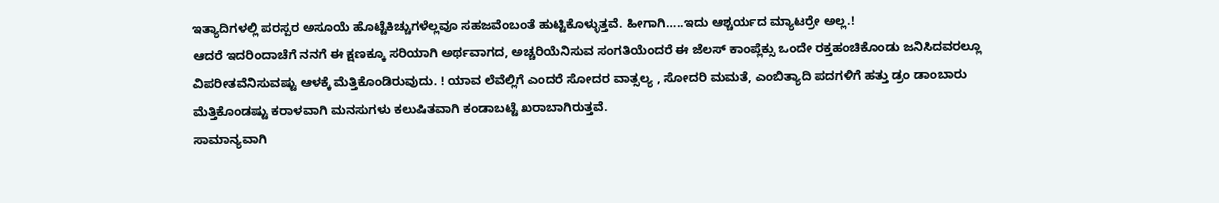ಇತ್ಯಾದಿಗಳಲ್ಲಿ ಪರಸ್ಪರ ಅಸೂಯೆ ಹೊಟ್ಟೆಕಿಚ್ಚುಗಳೆಲ್ಲವೂ ಸಹಜವೆಂಬಂತೆ ಹುಟ್ಟಿಕೊಳ್ಳುತ್ತವೆ. ಹೀಗಾಗಿ…..ಇದು ಆಶ್ಚರ್ಯದ ಮ್ಯಾಟರ್ರೇ ಅಲ್ಲ.!
ಆದರೆ ಇದರಿಂದಾಚೆಗೆ ನನಗೆ ಈ ಕ್ಷಣಕ್ಕೂ ಸರಿಯಾಗಿ ಅರ್ಥವಾಗದ, ಅಚ್ಚರಿಯೆನಿಸುವ ಸಂಗತಿಯೆಂದರೆ ಈ ಜೆಲಸ್ ಕಾಂಪ್ಲೆಕ್ಸು ಒಂದೇ ರಕ್ತಹಂಚಿಕೊಂಡು ಜನಿಸಿದವರಲ್ಲೂ ವಿಪರೀತವೆನಿಸುವಷ್ಟು ಆಳಕ್ಕೆ ಮೆತ್ತಿಕೊಂಡಿರುವುದು. ! ಯಾವ ಲೆವೆಲ್ಲಿಗೆ ಎಂದರೆ ಸೋದರ ವಾತ್ಸಲ್ಯ , ಸೋದರಿ ಮಮತೆ, ಎಂಬಿತ್ಯಾದಿ ಪದಗಳಿಗೆ ಹತ್ತು ಡ್ರಂ ಡಾಂಬಾರು ಮೆತ್ತಿಕೊಂಡಷ್ಟು ಕರಾಳವಾಗಿ ಮನಸುಗಳು ಕಲುಷಿತವಾಗಿ ಕಂಡಾಬಟ್ಟೆ ಖರಾಬಾಗಿರುತ್ತವೆ.
ಸಾಮಾನ್ಯವಾಗಿ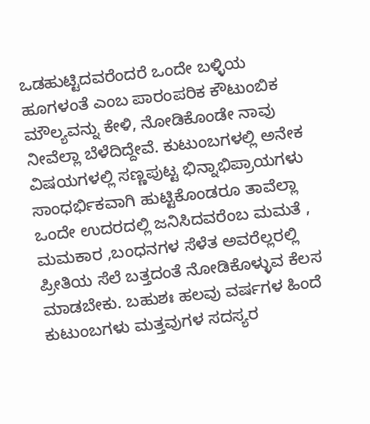ಒಡಹುಟ್ಟಿದವರೆಂದರೆ ಒಂದೇ ಬಳ್ಳಿಯ ಹೂಗಳಂತೆ ಎಂಬ ಪಾರಂಪರಿಕ ಕೌಟುಂಬಿಕ ಮೌಲ್ಯವನ್ನು ಕೇಳಿ, ನೋಡಿಕೊಂಡೇ ನಾವು ನೀವೆಲ್ಲಾ ಬೆಳೆದಿದ್ದೇವೆ. ಕುಟುಂಬಗಳಲ್ಲಿ ಅನೇಕ ವಿಷಯಗಳಲ್ಲಿ ಸಣ್ಣಪುಟ್ಟ ಭಿನ್ನಾಭಿಪ್ರಾಯಗಳು ಸಾಂಧರ್ಭಿಕವಾಗಿ ಹುಟ್ಟಿಕೊಂಡರೂ ತಾವೆಲ್ಲಾ ಒಂದೇ ಉದರದಲ್ಲಿ ಜನಿಸಿದವರೆಂಬ ಮಮತೆ , ಮಮಕಾರ ,ಬಂಧನಗಳ ಸೆಳೆತ ಅವರೆಲ್ಲರಲ್ಲಿ ಪ್ರೀತಿಯ ಸೆಲೆ ಬತ್ತದಂತೆ ನೋಡಿಕೊಳ್ಳುವ ಕೆಲಸ ಮಾಡಬೇಕು. ಬಹುಶಃ ಹಲವು ವರ್ಷಗಳ ಹಿಂದೆ ಕುಟುಂಬಗಳು ಮತ್ತವುಗಳ ಸದಸ್ಯರ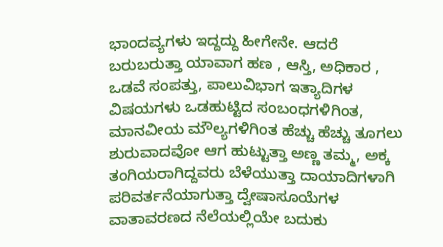ಭಾಂದವ್ಯಗಳು ಇದ್ದದ್ದು ಹೀಗೇನೇ. ಆದರೆ ಬರುಬರುತ್ತಾ ಯಾವಾಗ ಹಣ , ಆಸ್ತಿ, ಅಧಿಕಾರ , ಒಡವೆ ಸಂಪತ್ತು, ಪಾಲುವಿಭಾಗ ಇತ್ಯಾದಿಗಳ ವಿಷಯಗಳು ಒಡಹುಟ್ಟಿದ ಸಂಬಂಧಗಳಿಗಿಂತ, ಮಾನವೀಯ ಮೌಲ್ಯಗಳಿಗಿಂತ ಹೆಚ್ಚು ಹೆಚ್ಚು ತೂಗಲು ಶುರುವಾದವೋ ಆಗ ಹುಟ್ಟುತ್ತಾ ಅಣ್ಣ ತಮ್ಮ, ಅಕ್ಕ ತಂಗಿಯರಾಗಿದ್ದವರು ಬೆಳೆಯುತ್ತಾ ದಾಯಾದಿಗಳಾಗಿ ಪರಿವರ್ತನೆಯಾಗುತ್ತಾ ದ್ವೇಷಾಸೂಯೆಗಳ ವಾತಾವರಣದ ನೆಲೆಯಲ್ಲಿಯೇ ಬದುಕು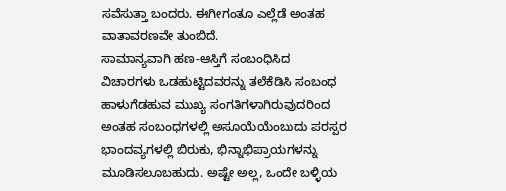ಸವೆಸುತ್ತಾ ಬಂದರು. ಈಗೀಗಂತೂ ಎಲ್ಲೆಡೆ ಅಂತಹ ವಾತಾವರಣವೇ ತುಂಬಿದೆ.
ಸಾಮಾನ್ಯವಾಗಿ ಹಣ-ಆಸ್ತಿಗೆ ಸಂಬಂಧಿಸಿದ ವಿಚಾರಗಳು ಒಡಹುಟ್ಟಿದವರನ್ನು ತಲೆಕೆಡಿಸಿ ಸಂಬಂಧ ಹಾಳುಗೆಡಹುವ ಮುಖ್ಯ ಸಂಗತಿಗಳಾಗಿರುವುದರಿಂದ ಅಂತಹ ಸಂಬಂಧಗಳಲ್ಲಿ ಅಸೂಯೆಯೆಂಬುದು ಪರಸ್ಪರ ಭಾಂದವ್ಯಗಳಲ್ಲಿ ಬಿರುಕು, ಭಿನ್ನಾಭಿಪ್ರಾಯಗಳನ್ನು ಮೂಡಿಸಲೂಬಹುದು. ಅಷ್ಟೇ ಅಲ್ಲ, ಒಂದೇ ಬಳ್ಳಿಯ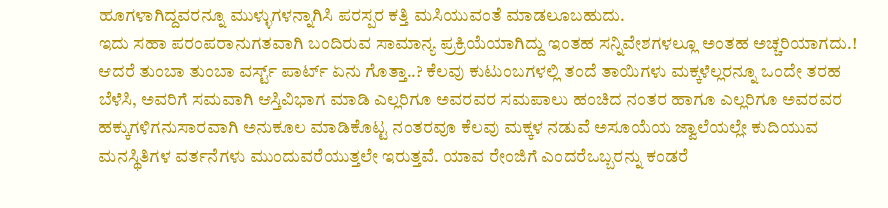ಹೂಗಳಾಗಿದ್ದವರನ್ನೂ ಮುಳ್ಳುಗಳನ್ನಾಗಿಸಿ ಪರಸ್ಪರ ಕತ್ತಿ ಮಸಿಯುವಂತೆ ಮಾಡಲೂಬಹುದು.
ಇದು ಸಹಾ ಪರಂಪರಾನುಗತವಾಗಿ ಬಂದಿರುವ ಸಾಮಾನ್ಯ ಪ್ರಕ್ರಿಯೆಯಾಗಿದ್ದು ಇಂತಹ ಸನ್ನಿವೇಶಗಳಲ್ಲೂ ಅಂತಹ ಅಚ್ಚರಿಯಾಗದು.!
ಆದರೆ ತುಂಬಾ ತುಂಬಾ ವರ್ಸ್ಟ್ ಪಾರ್ಟ್ ಏನು ಗೊತ್ತಾ..? ಕೆಲವು ಕುಟುಂಬಗಳಲ್ಲಿ ತಂದೆ ತಾಯಿಗಳು ಮಕ್ಕಳೆಲ್ಲರನ್ನೂ ಒಂದೇ ತರಹ ಬೆಳೆಸಿ, ಅವರಿಗೆ ಸಮವಾಗಿ ಆಸ್ತಿವಿಭಾಗ ಮಾಡಿ ಎಲ್ಲರಿಗೂ ಅವರವರ ಸಮಪಾಲು ಹಂಚಿದ ನಂತರ ಹಾಗೂ ಎಲ್ಲರಿಗೂ ಅವರವರ ಹಕ್ಕುಗಳಿಗನುಸಾರವಾಗಿ ಅನುಕೂಲ ಮಾಡಿಕೊಟ್ಟ ನಂತರವೂ ಕೆಲವು ಮಕ್ಕಳ ನಡುವೆ ಅಸೂಯೆಯ ಜ್ವಾಲೆಯಲ್ಲೇ ಕುದಿಯುವ ಮನಸ್ಥಿತಿಗಳ ವರ್ತನೆಗಳು ಮುಂದುವರೆಯುತ್ತಲೇ ಇರುತ್ತವೆ. ಯಾವ ರೇಂಜಿಗೆ ಎಂದರೆಒಬ್ಬರನ್ನು ಕಂಡರೆ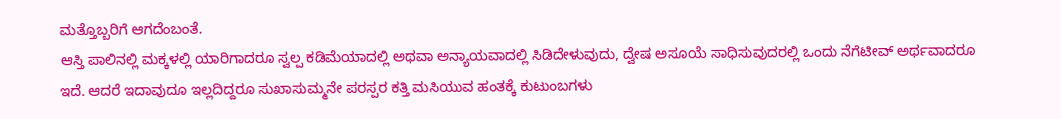ಮತ್ತೊಬ್ಬರಿಗೆ ಆಗದೆಂಬಂತೆ.
ಆಸ್ತಿ ಪಾಲಿನಲ್ಲಿ ಮಕ್ಕಳಲ್ಲಿ ಯಾರಿಗಾದರೂ ಸ್ವಲ್ಪ ಕಡಿಮೆಯಾದಲ್ಲಿ ಅಥವಾ ಅನ್ಯಾಯವಾದಲ್ಲಿ ಸಿಡಿದೇಳುವುದು, ದ್ವೇಷ ಅಸೂಯೆ ಸಾಧಿಸುವುದರಲ್ಲಿ ಒಂದು ನೆಗೆಟೀವ್ ಅರ್ಥವಾದರೂ ಇದೆ. ಆದರೆ ಇದಾವುದೂ ಇಲ್ಲದಿದ್ದರೂ ಸುಖಾಸುಮ್ಮನೇ ಪರಸ್ಪರ ಕತ್ತಿ ಮಸಿಯುವ ಹಂತಕ್ಕೆ ಕುಟುಂಬಗಳು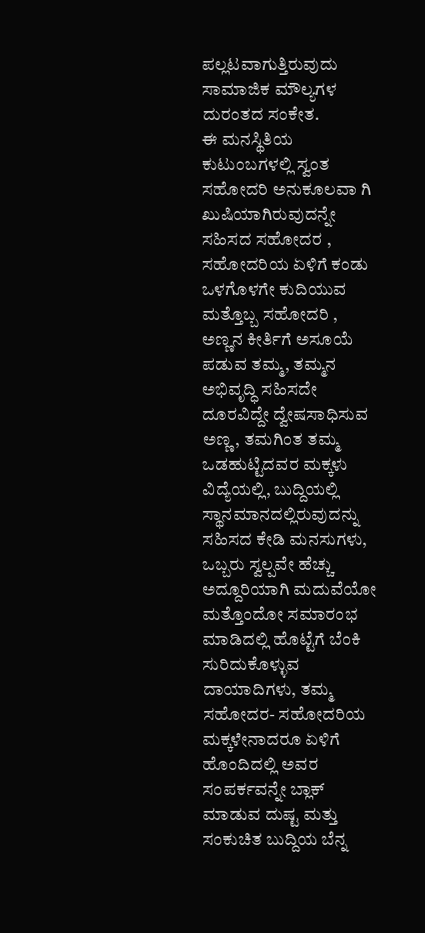ಪಲ್ಲಟವಾಗುತ್ತಿರುವುದು ಸಾಮಾಜಿಕ ಮೌಲ್ಯಗಳ ದುರಂತದ ಸಂಕೇತ.
ಈ ಮನಸ್ಥಿತಿಯ ಕುಟುಂಬಗಳಲ್ಲಿ ಸ್ವಂತ ಸಹೋದರಿ ಅನುಕೂಲವಾ ಗಿ ಖುಷಿಯಾಗಿರುವುದನ್ನೇ ಸಹಿಸದ ಸಹೋದರ , ಸಹೋದರಿಯ ಏಳಿಗೆ ಕಂಡು ಒಳಗೊಳಗೇ ಕುದಿಯುವ ಮತ್ತೊಬ್ಬ ಸಹೋದರಿ , ಅಣ್ಣನ ಕೀರ್ತಿಗೆ ಅಸೂಯೆ ಪಡುವ ತಮ್ಮ, ತಮ್ಮನ ಅಭಿವೃದ್ಧಿ ಸಹಿಸದೇ ದೂರವಿದ್ದೇ ದ್ವೇಷಸಾಧಿಸುವ ಅಣ್ಣ, ತಮಗಿಂತ ತಮ್ಮ ಒಡಹುಟ್ಟಿದವರ ಮಕ್ಕಳು ವಿದ್ಯೆಯಲ್ಲಿ, ಬುದ್ದಿಯಲ್ಲಿ ಸ್ಥಾನಮಾನದಲ್ಲಿರುವುದನ್ನು ಸಹಿಸದ ಕೇಡಿ ಮನಸುಗಳು, ಒಬ್ಬರು ಸ್ವಲ್ಪವೇ ಹೆಚ್ಚು ಅದ್ದೂರಿಯಾಗಿ ಮದುವೆಯೋ ಮತ್ತೊಂದೋ ಸಮಾರಂಭ ಮಾಡಿದಲ್ಲಿ ಹೊಟ್ಟೆಗೆ ಬೆಂಕಿ ಸುರಿದುಕೊಳ್ಳುವ ದಾಯಾದಿಗಳು, ತಮ್ಮ ಸಹೋದರ- ಸಹೋದರಿಯ ಮಕ್ಕಳೇನಾದರೂ ಏಳಿಗೆ ಹೊಂದಿದಲ್ಲಿ ಅವರ ಸಂಪರ್ಕವನ್ನೇ ಬ್ಲಾಕ್ ಮಾಡುವ ದುಷ್ಟ ಮತ್ತು ಸಂಕುಚಿತ ಬುದ್ದಿಯ ಬೆನ್ನ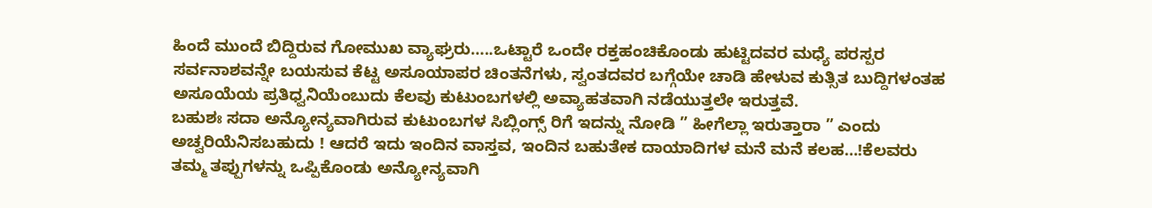ಹಿಂದೆ ಮುಂದೆ ಬಿದ್ದಿರುವ ಗೋಮುಖ ವ್ಯಾಘ್ರರು…..ಒಟ್ಟಾರೆ ಒಂದೇ ರಕ್ತಹಂಚಿಕೊಂಡು ಹುಟ್ಟಿದವರ ಮಧ್ಯೆ ಪರಸ್ಪರ ಸರ್ವನಾಶವನ್ನೇ ಬಯಸುವ ಕೆಟ್ಟ ಅಸೂಯಾಪರ ಚಿಂತನೆಗಳು, ಸ್ವಂತದವರ ಬಗ್ಗೆಯೇ ಚಾಡಿ ಹೇಳುವ ಕುತ್ಸಿತ ಬುದ್ದಿಗಳಂತಹ ಅಸೂಯೆಯ ಪ್ರತಿಧ್ವನಿಯೆಂಬುದು ಕೆಲವು ಕುಟುಂಬಗಳಲ್ಲಿ ಅವ್ಯಾಹತವಾಗಿ ನಡೆಯುತ್ತಲೇ ಇರುತ್ತವೆ.
ಬಹುಶಃ ಸದಾ ಅನ್ಯೋನ್ಯವಾಗಿರುವ ಕುಟುಂಬಗಳ ಸಿಬ್ಲಿಂಗ್ಸ್ ರಿಗೆ ಇದನ್ನು ನೋಡಿ ” ಹೀಗೆಲ್ಲಾ ಇರುತ್ತಾರಾ ” ಎಂದು ಅಚ್ವರಿಯೆನಿಸಬಹುದು ! ಆದರೆ ಇದು ಇಂದಿನ ವಾಸ್ತವ, ಇಂದಿನ ಬಹುತೇಕ ದಾಯಾದಿಗಳ ಮನೆ ಮನೆ ಕಲಹ…!ಕೆಲವರು ತಮ್ಮ ತಪ್ಪುಗಳನ್ನು ಒಪ್ಪಿಕೊಂಡು ಅನ್ಯೋನ್ಯವಾಗಿ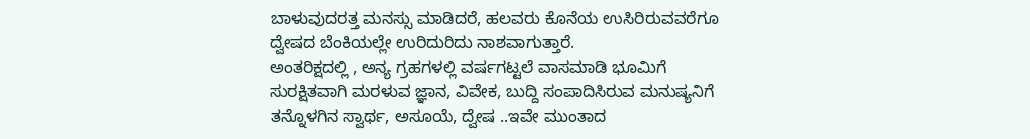ಬಾಳುವುದರತ್ತ ಮನಸ್ಸು ಮಾಡಿದರೆ, ಹಲವರು ಕೊನೆಯ ಉಸಿರಿರುವವರೆಗೂ ದ್ವೇಷದ ಬೆಂಕಿಯಲ್ಲೇ ಉರಿದುರಿದು ನಾಶವಾಗುತ್ತಾರೆ.
ಅಂತರಿಕ್ಷದಲ್ಲಿ , ಅನ್ಯ ಗ್ರಹಗಳಲ್ಲಿ ವರ್ಷಗಟ್ಟಲೆ ವಾಸಮಾಡಿ ಭೂಮಿಗೆ ಸುರಕ್ಷಿತವಾಗಿ ಮರಳುವ ಜ್ಞಾನ, ವಿವೇಕ, ಬುದ್ದಿ ಸಂಪಾದಿಸಿರುವ ಮನುಷ್ಯನಿಗೆ ತನ್ನೊಳಗಿನ ಸ್ವಾರ್ಥ, ಅಸೂಯೆ, ದ್ವೇಷ ..ಇವೇ ಮುಂತಾದ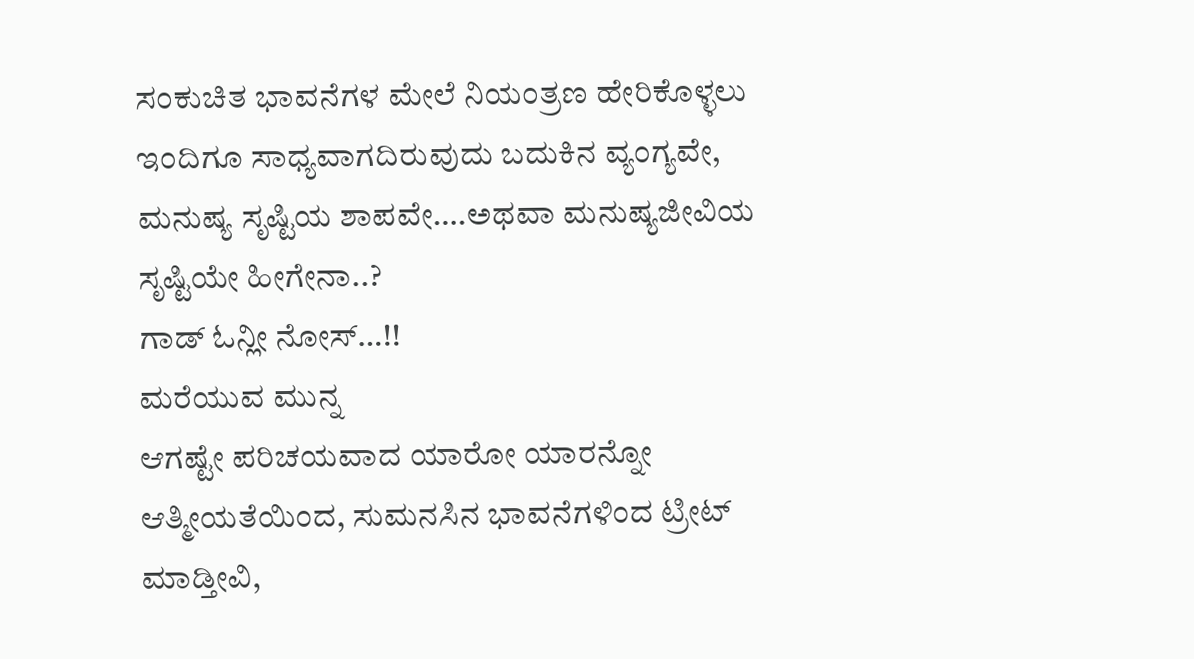ಸಂಕುಚಿತ ಭಾವನೆಗಳ ಮೇಲೆ ನಿಯಂತ್ರಣ ಹೇರಿಕೊಳ್ಳಲು ಇಂದಿಗೂ ಸಾಧ್ಯವಾಗದಿರುವುದು ಬದುಕಿನ ವ್ಯಂಗ್ಯವೇ, ಮನುಷ್ಯ ಸೃಷ್ಟಿಯ ಶಾಪವೇ….ಅಥವಾ ಮನುಷ್ಯಜೀವಿಯ ಸೃಷ್ಟಿಯೇ ಹೀಗೇನಾ..?
ಗಾಡ್ ಓನ್ಲೀ ನೋಸ್…!!
ಮರೆಯುವ ಮುನ್ನ
ಆಗಷ್ಟೇ ಪರಿಚಯವಾದ ಯಾರೋ ಯಾರನ್ನೋ ಆತ್ಮೀಯತೆಯಿಂದ, ಸುಮನಸಿನ ಭಾವನೆಗಳಿಂದ ಟ್ರೀಟ್ ಮಾಡ್ತೀವಿ,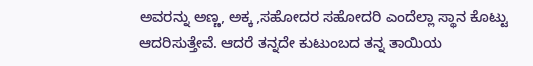ಅವರನ್ನು ಅಣ್ಣ, ಅಕ್ಕ ,ಸಹೋದರ ಸಹೋದರಿ ಎಂದೆಲ್ಲಾ ಸ್ಥಾನ ಕೊಟ್ಟು ಆದರಿಸುತ್ತೇವೆ. ಆದರೆ ತನ್ನದೇ ಕುಟುಂಬದ ತನ್ನ ತಾಯಿಯ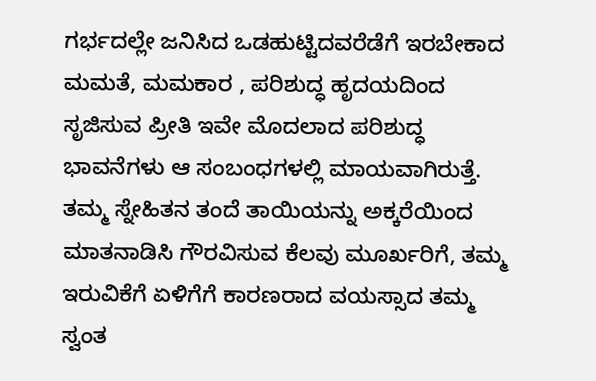ಗರ್ಭದಲ್ಲೇ ಜನಿಸಿದ ಒಡಹುಟ್ಟಿದವರೆಡೆಗೆ ಇರಬೇಕಾದ ಮಮತೆ, ಮಮಕಾರ , ಪರಿಶುದ್ಧ ಹೃದಯದಿಂದ ಸೃಜಿಸುವ ಪ್ರೀತಿ ಇವೇ ಮೊದಲಾದ ಪರಿಶುದ್ಧ ಭಾವನೆಗಳು ಆ ಸಂಬಂಧಗಳಲ್ಲಿ ಮಾಯವಾಗಿರುತ್ತೆ.
ತಮ್ಮ ಸ್ನೇಹಿತನ ತಂದೆ ತಾಯಿಯನ್ನು ಅಕ್ಕರೆಯಿಂದ ಮಾತನಾಡಿಸಿ ಗೌರವಿಸುವ ಕೆಲವು ಮೂರ್ಖರಿಗೆ, ತಮ್ಮ ಇರುವಿಕೆಗೆ ಏಳಿಗೆಗೆ ಕಾರಣರಾದ ವಯಸ್ಸಾದ ತಮ್ಮ ಸ್ವಂತ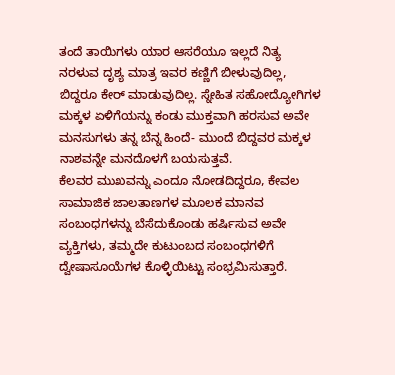ತಂದೆ ತಾಯಿಗಳು ಯಾರ ಆಸರೆಯೂ ಇಲ್ಲದೆ ನಿತ್ಯ ನರಳುವ ದೃಶ್ಯ ಮಾತ್ರ ಇವರ ಕಣ್ಣಿಗೆ ಬೀಳುವುದಿಲ್ಲ, ಬಿದ್ದರೂ ಕೇರ್ ಮಾಡುವುದಿಲ್ಲ. ಸ್ನೇಹಿತ ಸಹೋದ್ಯೋಗಿಗಳ ಮಕ್ಕಳ ಏಳಿಗೆಯನ್ನು ಕಂಡು ಮುಕ್ತವಾಗಿ ಹರಸುವ ಅವೇ ಮನಸುಗಳು ತನ್ನ ಬೆನ್ನ ಹಿಂದೆ- ಮುಂದೆ ಬಿದ್ದವರ ಮಕ್ಕಳ ನಾಶವನ್ನೇ ಮನದೊಳಗೆ ಬಯಸುತ್ತವೆ.
ಕೆಲವರ ಮುಖವನ್ನು ಎಂದೂ ನೋಡದಿದ್ದರೂ, ಕೇವಲ ಸಾಮಾಜಿಕ ಜಾಲತಾಣಗಳ ಮೂಲಕ ಮಾನವ ಸಂಬಂಧಗಳನ್ನು ಬೆಸೆದುಕೊಂಡು ಹರ್ಷಿಸುವ ಅವೇ ವ್ಯಕ್ತಿಗಳು, ತಮ್ಮದೇ ಕುಟುಂಬದ ಸಂಬಂಧಗಳಿಗೆ ದ್ವೇಷಾಸೂಯೆಗಳ ಕೊಳ್ಳಿಯಿಟ್ಟು ಸಂಭ್ರಮಿಸುತ್ತಾರೆ.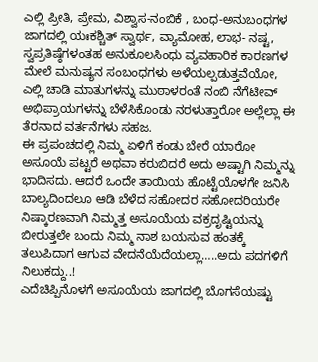ಎಲ್ಲಿ ಪ್ರೀತಿ, ಪ್ರೇಮ, ವಿಶ್ವಾಸ-ನಂಬಿಕೆ , ಬಂಧ-ಅನುಬಂಧಗಳ ಜಾಗದಲ್ಲಿ ಯಃಕಶ್ಚಿತ್ ಸ್ವಾರ್ಥ, ವ್ಯಾಮೋಹ, ಲಾಭ- ನಷ್ಟ, ಸ್ವಪ್ರತಿಷ್ಠೆಗಳಂತಹ ಅನುಕೂಲಸಿಂಧು ವ್ಯವಹಾರಿಕ ಕಾರಣಗಳ ಮೇಲೆ ಮನುಷ್ಯನ ಸಂಬಂಧಗಳು ಅಳೆಯಲ್ಪಡುತ್ತವೆಯೋ, ಎಲ್ಲಿ ಚಾಡಿ ಮಾತುಗಳನ್ನು ಮುಠಾಳರಂತೆ ನಂಬಿ ನೆಗೆಟೀವ್ ಅಭಿಪ್ರಾಯಗಳನ್ನು ಬೆಳೆಸಿಕೊಂಡು ನರಳುತ್ತಾರೋ ಅಲ್ಲೆಲ್ಲಾ ಈ ತೆರನಾದ ವರ್ತನೆಗಳು ಸಹಜ.
ಈ ಪ್ರಪಂಚದಲ್ಲಿ ನಿಮ್ಮ ಏಳಿಗೆ ಕಂಡು ಬೇರೆ ಯಾರೋ ಅಸೂಯೆ ಪಟ್ಟರೆ ಅಥವಾ ಕರುಬಿದರೆ ಅದು ಅಷ್ಟಾಗಿ ನಿಮ್ಮನ್ನು ಭಾದಿಸದು. ಆದರೆ ಒಂದೇ ತಾಯಿಯ ಹೊಟ್ಟೆಯೊಳಗೇ ಜನಿಸಿ ಬಾಲ್ಯದಿಂದಲೂ ಆಡಿ ಬೆಳೆದ ಸಹೋದರ ಸಹೋದರಿಯರೇ ನಿಷ್ಕಾರಣವಾಗಿ ನಿಮ್ಮತ್ತ ಅಸೂಯೆಯ ವಕ್ರದೃಷ್ಟಿಯನ್ನು ಬೀರುತ್ತಲೇ ಬಂದು ನಿಮ್ಮ ನಾಶ ಬಯಸುವ ಹಂತಕ್ಕೆ ತಲುಪಿದಾಗ ಆಗುವ ವೇದನೆಯೆದೆಯಲ್ಲಾ…..ಅದು ಪದಗಳಿಗೆ ನಿಲುಕದ್ದು..!
ಎದೆಚಿಪ್ಪಿನೊಳಗೆ ಅಸೂಯೆಯ ಜಾಗದಲ್ಲಿ ಬೊಗಸೆಯಷ್ಟು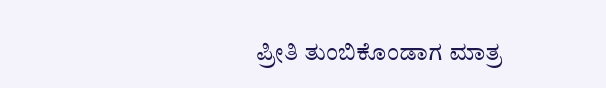ಪ್ರೀತಿ ತುಂಬಿಕೊಂಡಾಗ ಮಾತ್ರ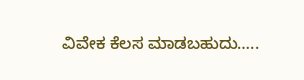ವಿವೇಕ ಕೆಲಸ ಮಾಡಬಹುದು…..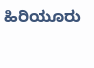ಹಿರಿಯೂರು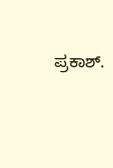ಪ್ರಕಾಶ್.